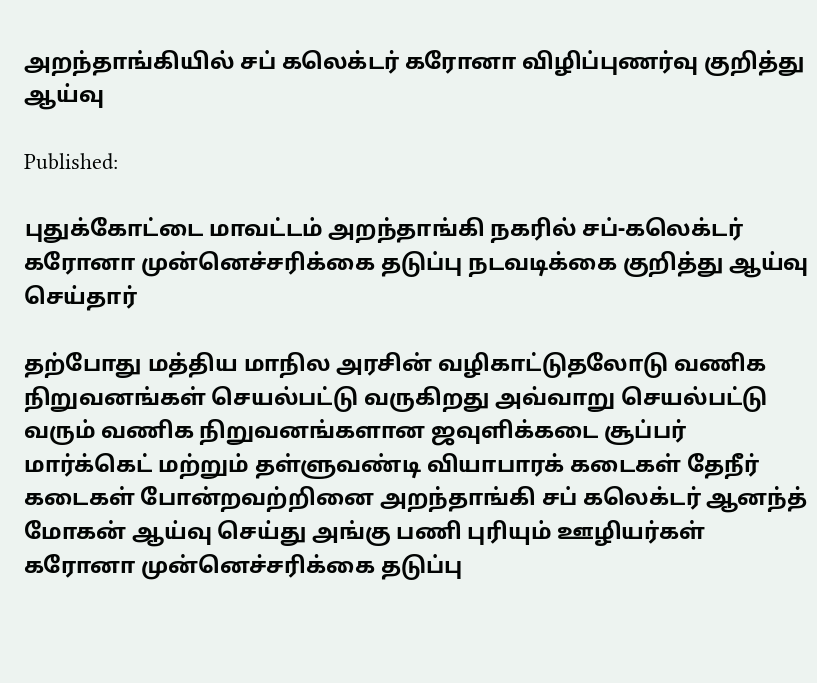அறந்தாங்கியில் சப் கலெக்டர் கரோனா விழிப்புணர்வு குறித்து ஆய்வு

Published:

புதுக்கோட்டை மாவட்டம் அறந்தாங்கி நகரில் சப்-கலெக்டர் கரோனா முன்னெச்சரிக்கை தடுப்பு நடவடிக்கை குறித்து ஆய்வு செய்தார்

தற்போது மத்திய மாநில அரசின் வழிகாட்டுதலோடு வணிக நிறுவனங்கள் செயல்பட்டு வருகிறது அவ்வாறு செயல்பட்டு வரும் வணிக நிறுவனங்களான ஜவுளிக்கடை சூப்பர் மார்க்கெட் மற்றும் தள்ளுவண்டி வியாபாரக் கடைகள் தேநீர் கடைகள் போன்றவற்றினை அறந்தாங்கி சப் கலெக்டர் ஆனந்த் மோகன் ஆய்வு செய்து அங்கு பணி புரியும் ஊழியர்கள் கரோனா முன்னெச்சரிக்கை தடுப்பு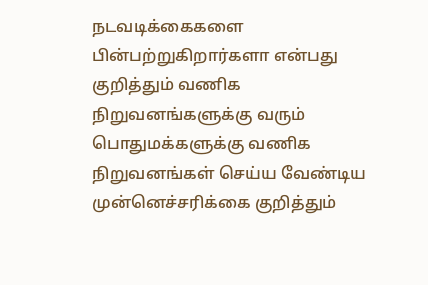நடவடிக்கைகளை பின்பற்றுகிறார்களா என்பது குறித்தும் வணிக நிறுவனங்களுக்கு வரும் பொதுமக்களுக்கு வணிக நிறுவனங்கள் செய்ய வேண்டிய முன்னெச்சரிக்கை குறித்தும்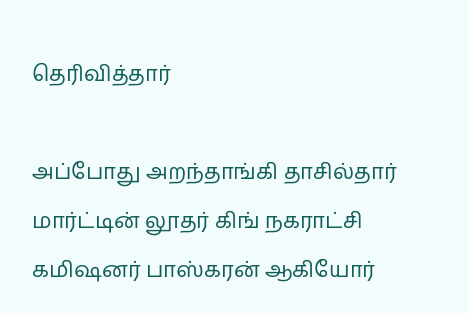தெரிவித்தார்

அப்போது அறந்தாங்கி தாசில்தார் மார்ட்டின் லூதர் கிங் நகராட்சி கமிஷனர் பாஸ்கரன் ஆகியோர்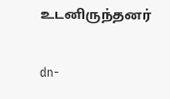உடனிருந்தனர்

dn-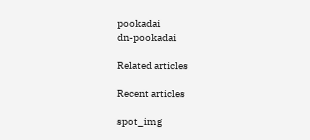pookadai
dn-pookadai

Related articles

Recent articles

spot_img